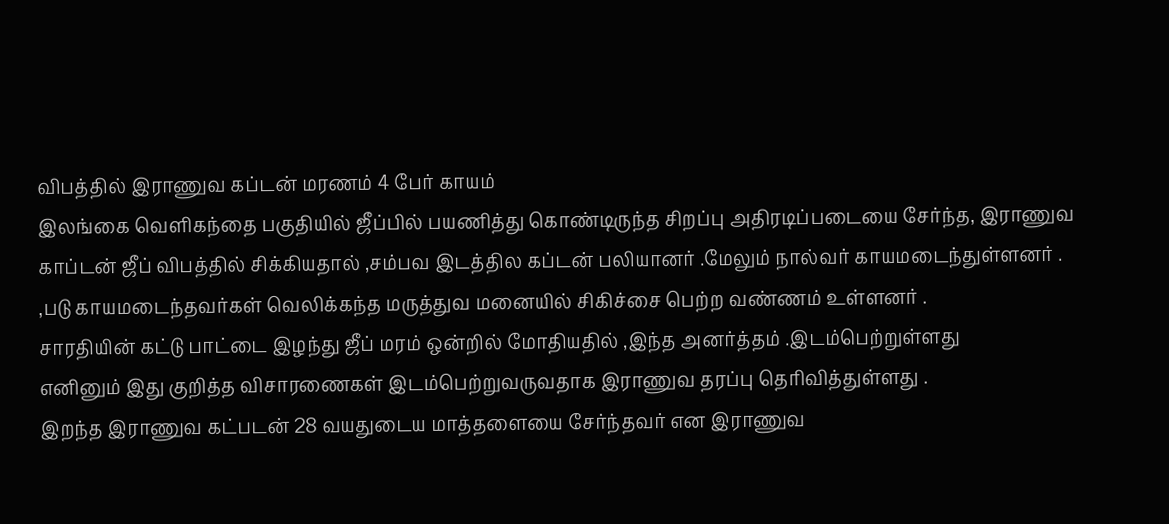விபத்தில் இராணுவ கப்டன் மரணம் 4 பேர் காயம்
இலங்கை வெளிகந்தை பகுதியில் ஜீப்பில் பயணித்து கொண்டிருந்த சிறப்பு அதிரடிப்படையை சேர்ந்த, இராணுவ காப்டன் ஜீப் விபத்தில் சிக்கியதால் ,சம்பவ இடத்தில கப்டன் பலியானர் .மேலும் நால்வர் காயமடைந்துள்ளனர் .
,படு காயமடைந்தவர்கள் வெலிக்கந்த மருத்துவ மனையில் சிகிச்சை பெற்ற வண்ணம் உள்ளனர் .
சாரதியின் கட்டு பாட்டை இழந்து ஜீப் மரம் ஒன்றில் மோதியதில் ,இந்த அனர்த்தம் .இடம்பெற்றுள்ளது
எனினும் இது குறித்த விசாரணைகள் இடம்பெற்றுவருவதாக இராணுவ தரப்பு தெரிவித்துள்ளது .
இறந்த இராணுவ கட்படன் 28 வயதுடைய மாத்தளையை சேர்ந்தவர் என இராணுவ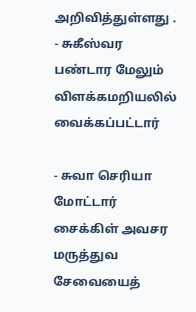அறிவித்துள்ளது .
- சுகீஸ்வர பண்டார மேலும் விளக்கமறியலில் வைக்கப்பட்டார்

- சுவா செரியா மோட்டார் சைக்கிள் அவசர மருத்துவ சேவையைத்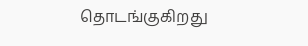தொடங்குகிறது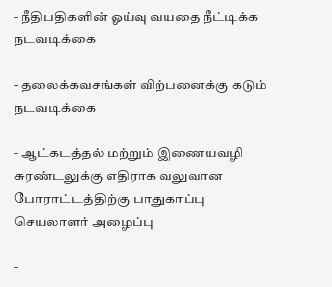- நீதிபதிகளின் ஓய்வு வயதை நீட்டிக்க நடவடிக்கை

- தலைக்கவசங்கள் விற்பனைக்கு கடும் நடவடிக்கை

- ஆட்கடத்தல் மற்றும் இணையவழி சுரண்டலுக்கு எதிராக வலுவான போராட்டத்திற்கு பாதுகாப்பு செயலாளர் அழைப்பு

-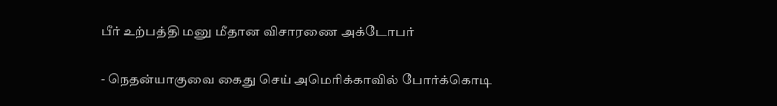பீர் உற்பத்தி மனு மீதான விசாரணை அக்டோபர்

- நெதன்யாகுவை கைது செய் அமெரிக்காவில் போர்க்கொடி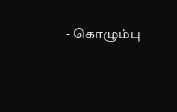- கொழும்பு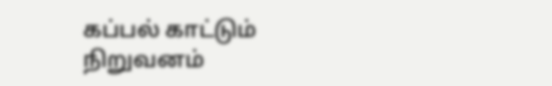கப்பல் காட்டும் நிறுவனம்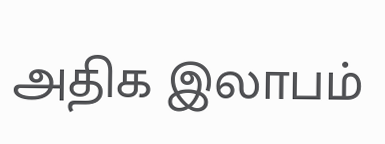அதிக இலாபம்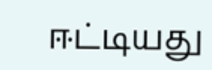ஈட்டியது